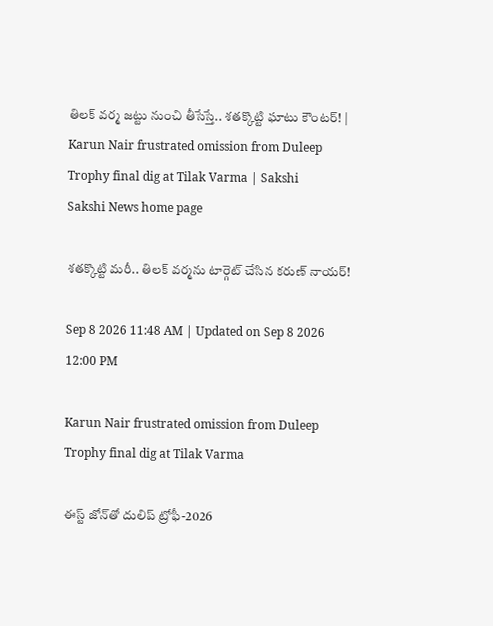తిలక్‌ వర్మ జట్టు నుంచి తీసేస్తే.. శతక్కొట్టి ఘాటు కౌంటర్‌! | Karun Nair frustrated omission from Duleep Trophy final dig at Tilak Varma | Sakshi
Sakshi News home page

శతక్కొట్టి మరీ.. తిలక్‌ వర్మను టార్గెట్‌ చేసిన కరుణ్‌ నాయర్‌!

Sep 8 2026 11:48 AM | Updated on Sep 8 2026 12:00 PM

Karun Nair frustrated omission from Duleep Trophy final dig at Tilak Varma

ఈస్ట్‌ జోన్‌తో దులిప్‌ ట్రోఫీ-2026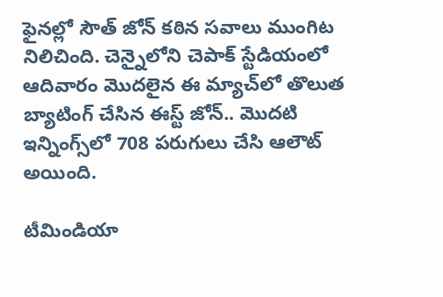ఫైనల్లో సౌత్‌ జోన్‌ కఠిన సవాలు ముంగిట నిలిచింది. చెన్నైలోని చెపాక్‌ స్టేడియంలో ఆదివారం మొదలైన ఈ మ్యాచ్‌లో తొలుత బ్యాటింగ్‌ చేసిన ఈస్ట్‌ జోన్‌.. మొదటి ఇన్నింగ్స్‌లో 708 పరుగులు చేసి ఆలౌట్‌ అయింది.

టీమిండియా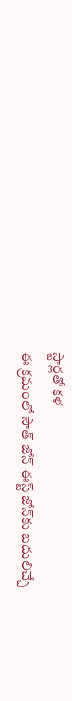స్టార్లతో కళ
ఈ క్రమంలో సౌత్‌ జోన్‌ ఈస్ట్‌ జోన్‌కు బదులిచ్చే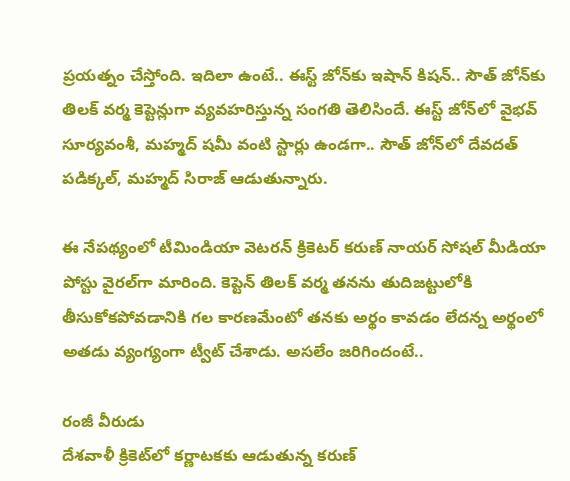ప్రయత్నం చేస్తోంది. ఇదిలా ఉంటే.. ఈస్ట్‌ జోన్‌కు ఇషాన్‌ కిషన్‌.. సౌత్‌ జోన్‌కు తిలక్‌ వర్మ కెప్టెన్లుగా వ్యవహరిస్తున్న సంగతి తెలిసిందే. ఈస్ట్‌ జోన్‌లో వైభవ్‌ సూర్యవంశీ, మహ్మద్‌ షమీ వంటి స్టార్లు ఉండగా.. సౌత్‌ జోన్‌లో దేవదత్‌ పడిక్కల్‌, మహ్మద్‌ సిరాజ్‌ ఆడుతున్నారు.

ఈ నేపథ్యంలో టీమిండియా వెటరన్‌ క్రికెటర్‌ కరుణ్‌ నాయర్‌ సోషల్‌ మీడియా పోస్టు వైరల్‌గా మారింది. కెప్టెన్‌ తిలక్‌ వర్మ తనను తుదిజట్టులోకి తీసుకోకపోవడానికి గల కారణమేంటో తనకు అర్థం కావడం లేదన్న అర్థంలో అతడు వ్యంగ్యంగా ట్వీట్‌ చేశాడు. అసలేం జరిగిందంటే..

రంజీ వీరుడు
దేశవాళీ క్రికెట్‌లో కర్ణాటకకు ఆడుతున్న కరుణ్‌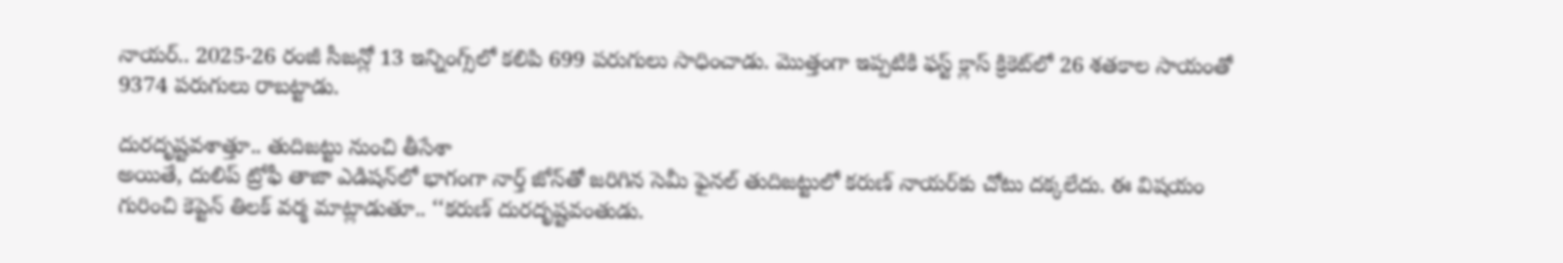నాయర్‌.. 2025-26 రంజీ సీజన్లో 13 ఇన్నింగ్స్‌లో కలిపి 699 పరుగులు సాధించాడు. మొత్తంగా ఇప్పటికి ఫస్ట్‌ క్లాస్‌ క్రికెట్‌లో 26 శతకాల సాయంతో 9374 పరుగులు రాబట్టాడు.

దురదృష్టవశాత్తూ.. తుదిజట్టు నుంచి తీసేశా
అయితే, దులిప్‌ ట్రోఫీ తాజా ఎడిషన్‌లో భాగంగా నార్త్‌ జోన్‌తో జరిగిన సెమీ ఫైనల్‌ తుదిజట్టులో కరుణ్‌ నాయర్‌కు చోటు దక్కలేదు. ఈ విషయం గురించి కెప్టెన్‌ తిలక్‌ వర్మ మాట్లాడుతూ.. ‘‘కరుణ్‌ దురదృష్టవంతుడు.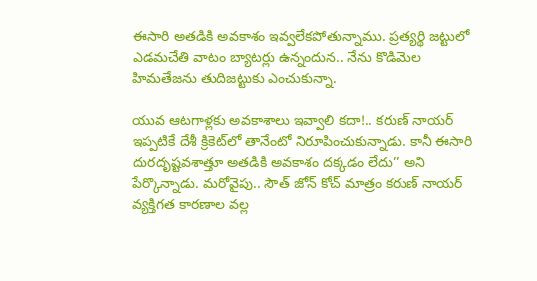ఈసారి అతడికి అవకాశం ఇవ్వలేకపోతున్నాము. ప్రత్యర్థి జట్టులో ఎడమచేతి వాటం బ్యాటర్లు ఉన్నందున.. నేను కొడిమెల హిమతేజను తుదిజట్టుకు ఎంచుకున్నా.

యువ ఆటగాళ్లకు అవకాశాలు ఇవ్వాలి కదా!.. కరుణ్‌ నాయర్‌ ఇప్పటికే దేశీ క్రికెట్‌లో తానేంటో నిరూపించుకున్నాడు. కానీ ఈసారి దురదృష్టవశాత్తూ అతడికి అవకాశం దక్కడం లేదు’’ అని పేర్కొన్నాడు. మరోవైపు.. సౌత్‌ జోన్‌ కోచ్‌ మాత్రం కరుణ్‌ నాయర్‌ వ్యక్తిగత కారణాల వల్ల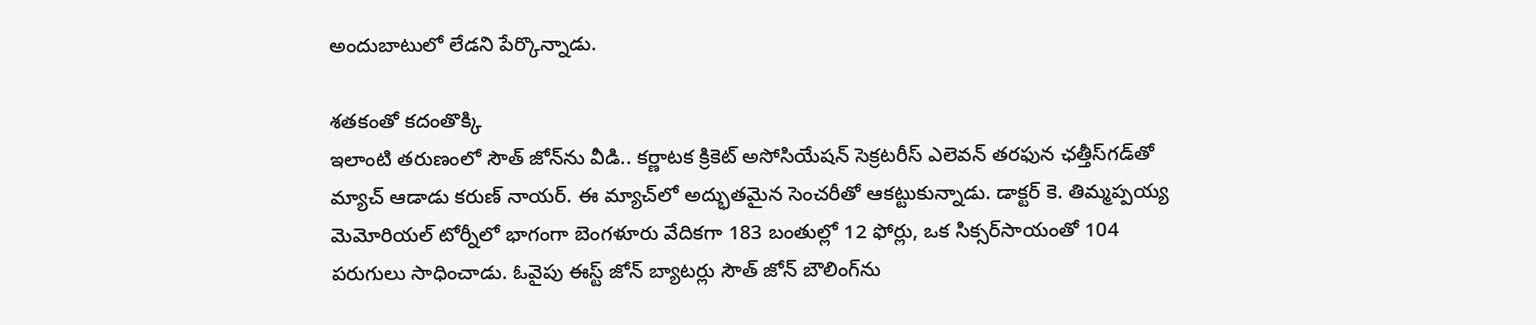అందుబాటులో లేడని పేర్కొన్నాడు.

శతకంతో కదంతొక్కి
ఇలాంటి తరుణంలో సౌత్‌ జోన్‌ను వీడి.. కర్ణాటక క్రికెట్‌ అసోసియేషన్‌ సెక్రటరీస్‌ ఎలెవన్‌ తరఫున ఛత్తీస్‌గడ్‌తో మ్యాచ్‌ ఆడాడు కరుణ్‌ నాయర్‌. ఈ మ్యాచ్‌లో అద్భుతమైన సెంచరీతో ఆకట్టుకున్నాడు. డాక్టర్‌ కె. తిమ్మప్పయ్య మెమోరియల్‌ టోర్నీలో భాగంగా బెంగళూరు వేదికగా 183 బంతుల్లో 12 ఫోర్లు, ఒక సిక్సర్‌సాయంతో 104 పరుగులు సాధించాడు. ఓవైపు ఈస్ట్‌ జోన్‌ బ్యాటర్లు సౌత్‌ జోన్‌ బౌలింగ్‌ను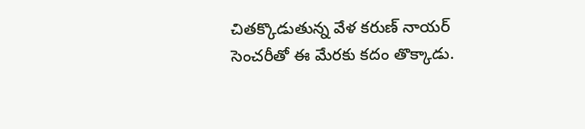చితక్కొడుతున్న వేళ కరుణ్‌ నాయర్‌ సెంచరీతో ఈ మేరకు కదం తొక్కాడు.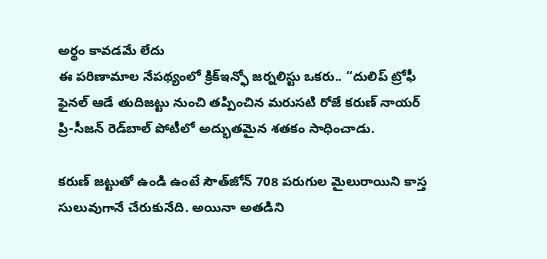అర్థం కావడమే లేదు
ఈ పరిణామాల నేపథ్యంలో క్రిక్‌ఇన్ఫో జర్నలిస్టు ఒకరు.. ‘‘దులిప్‌ ట్రోఫీ ఫైనల్‌ ఆడే తుదిజట్టు నుంచి తప్పించిన మరుసటి రోజే కరుణ్‌ నాయర్‌ ప్రి-సీజన్‌ రెడ్‌బాల్‌ పోటీలో అద్భుతమైన శతకం సాధించాడు.

కరుణ్‌ జట్టుతో ఉండి ఉంటే సౌత్‌జోన్‌ 708 పరుగుల మైలురాయిని కాస్త సులువుగానే చేరుకునేది. అయినా అతడిని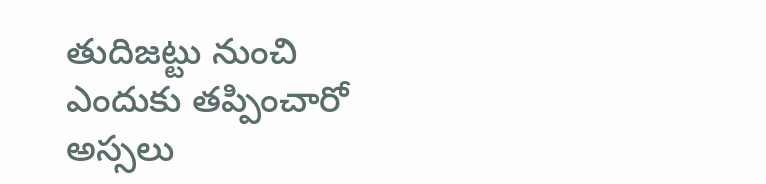తుదిజట్టు నుంచి ఎందుకు తప్పించారో అస్సలు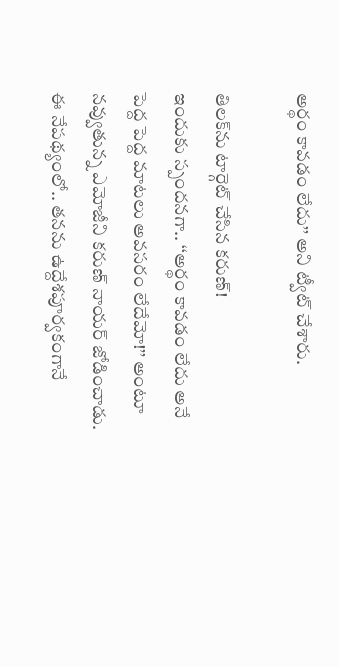అర్థం కావడం లేదు’’ అని ట్వీట్‌ చేశారు.

తిలక్‌ను టార్గెట్‌ చేసిన కరుణ్‌!
ఇందుకు స్పందనగా.. ‘‘అర్థం కావడం లేదు అనే పెద్ద పెద్ద మాటలు అవసరం లేదేమో!’’ అంటూ నవ్వుతున్న ఎమోజీని కరుణ్‌ నాయర్‌ జోడించాడు. ఈ నేపథ్యంలో.. తనను ఉద్దేశపూర్వకంగానే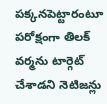పక్కనపెట్టారంటూ పరోక్షంగా తిలక్‌ వర్మను టార్గెట్‌ చేశాడని నెటిజన్లు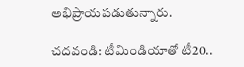అభిప్రాయపడుతున్నారు.

చదవండి: టీమిండియాతో టీ20..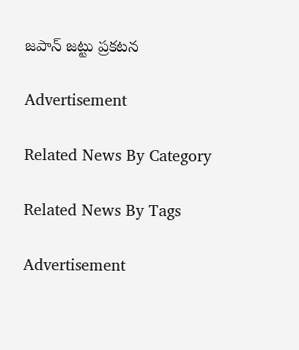జపాన్‌ జట్టు ప్రకటన

Advertisement

Related News By Category

Related News By Tags

Advertisement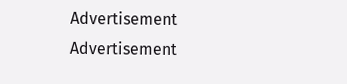Advertisement
Advertisement